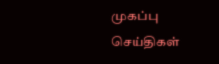முகப்பு
செய்திகள்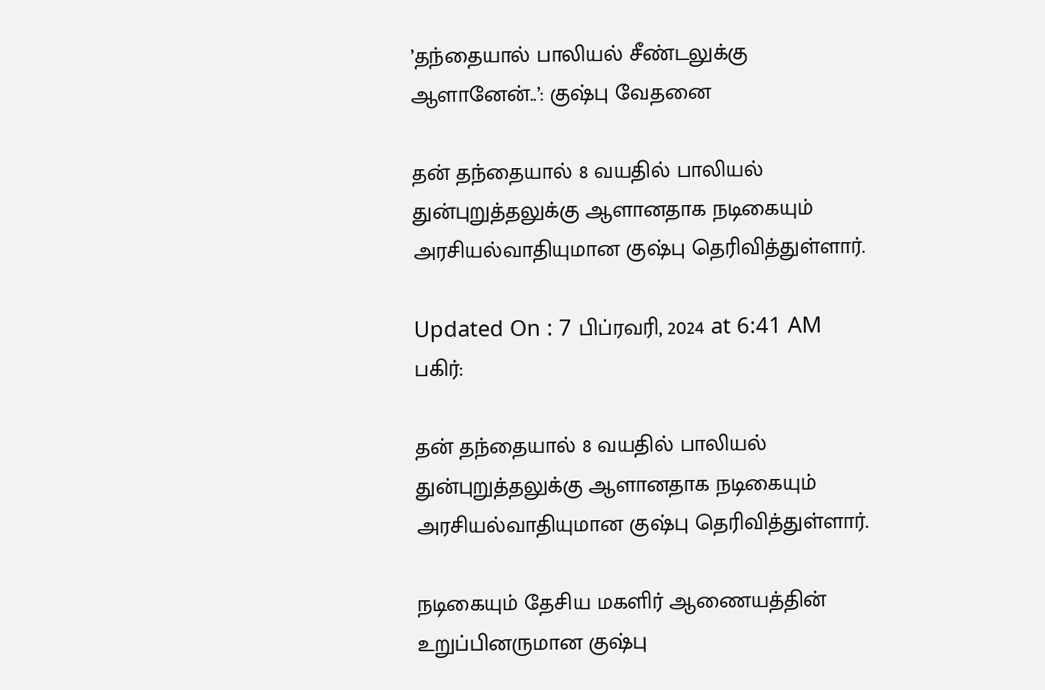’தந்தையால் பாலியல் சீண்டலுக்கு ஆளானேன்..’: குஷ்பு வேதனை

தன் தந்தையால் 8 வயதில் பாலியல் துன்புறுத்தலுக்கு ஆளானதாக நடிகையும் அரசியல்வாதியுமான குஷ்பு தெரிவித்துள்ளார்.

Updated On : 7 பிப்ரவரி, 2024 at 6:41 AM
பகிர்:

தன் தந்தையால் 8 வயதில் பாலியல் துன்புறுத்தலுக்கு ஆளானதாக நடிகையும் அரசியல்வாதியுமான குஷ்பு தெரிவித்துள்ளார்.

நடிகையும் தேசிய மகளிர் ஆணையத்தின் உறுப்பினருமான குஷ்பு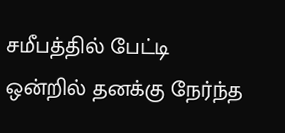சமீபத்தில் பேட்டி ஒன்றில் தனக்கு நேர்ந்த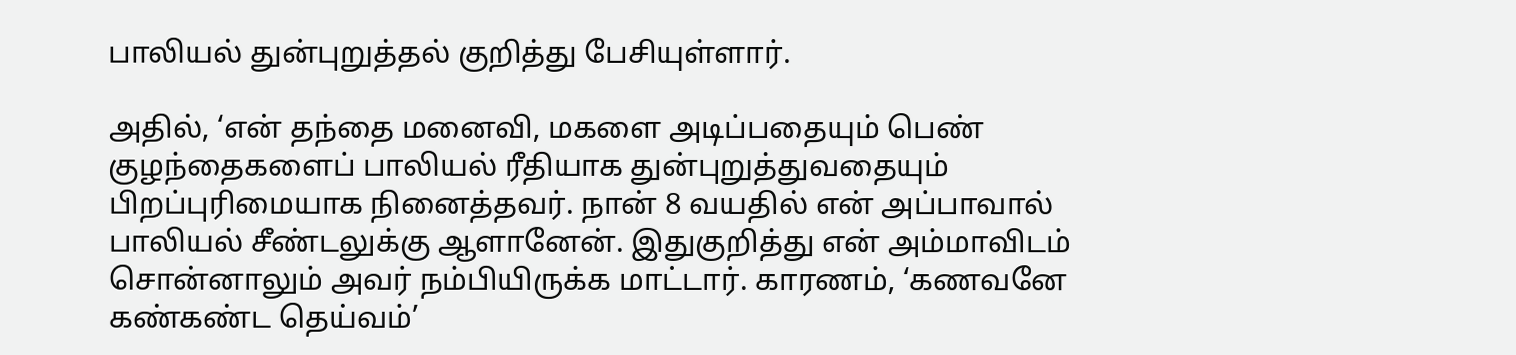பாலியல் துன்புறுத்தல் குறித்து பேசியுள்ளார்.

அதில், ‘என் தந்தை மனைவி, மகளை அடிப்பதையும் பெண் குழந்தைகளைப் பாலியல் ரீதியாக துன்புறுத்துவதையும் பிறப்புரிமையாக நினைத்தவர். நான் 8 வயதில் என் அப்பாவால் பாலியல் சீண்டலுக்கு ஆளானேன். இதுகுறித்து என் அம்மாவிடம் சொன்னாலும் அவர் நம்பியிருக்க மாட்டார். காரணம், ‘கணவனே கண்கண்ட தெய்வம்’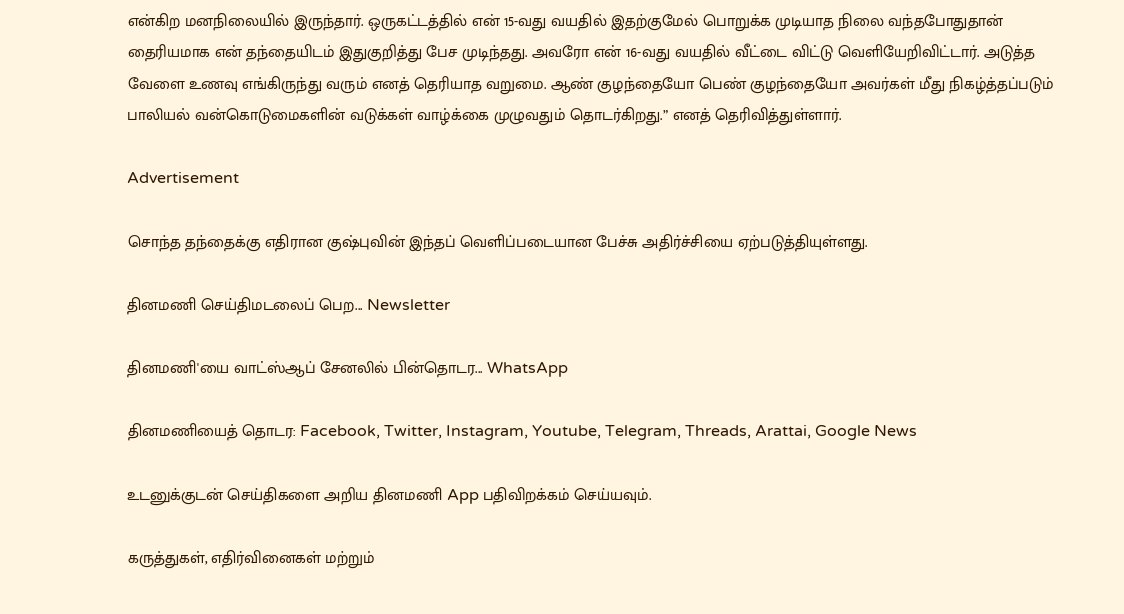என்கிற மனநிலையில் இருந்தார். ஒருகட்டத்தில் என் 15-வது வயதில் இதற்குமேல் பொறுக்க முடியாத நிலை வந்தபோதுதான் தைரியமாக என் தந்தையிடம் இதுகுறித்து பேச முடிந்தது. அவரோ என் 16-வது வயதில் வீட்டை விட்டு வெளியேறிவிட்டார். அடுத்த வேளை உணவு எங்கிருந்து வரும் எனத் தெரியாத வறுமை. ஆண் குழந்தையோ பெண் குழந்தையோ அவர்கள் மீது நிகழ்த்தப்படும் பாலியல் வன்கொடுமைகளின் வடுக்கள் வாழ்க்கை முழுவதும் தொடர்கிறது.” எனத் தெரிவித்துள்ளார்.

Advertisement

சொந்த தந்தைக்கு எதிரான குஷ்புவின் இந்தப் வெளிப்படையான பேச்சு அதிர்ச்சியை ஏற்படுத்தியுள்ளது.

தினமணி செய்திமடலைப் பெற... Newsletter

தினமணி'யை வாட்ஸ்ஆப் சேனலில் பின்தொடர... WhatsApp

தினமணியைத் தொடர: Facebook, Twitter, Instagram, Youtube, Telegram, Threads, Arattai, Google News

உடனுக்குடன் செய்திகளை அறிய தினமணி App பதிவிறக்கம் செய்யவும்.

கருத்துகள், எதிர்வினைகள் மற்றும்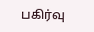பகிர்வு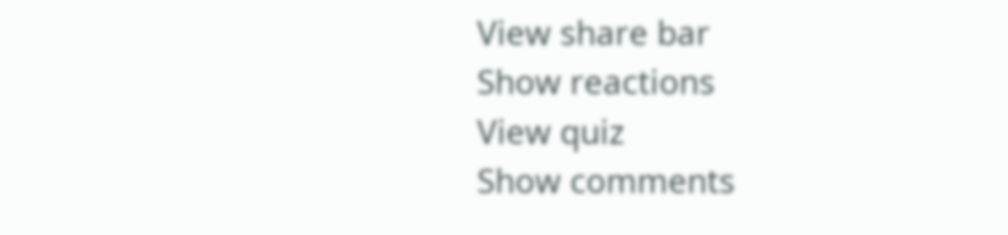View share bar
Show reactions
View quiz
Show comments